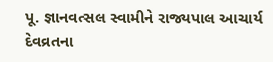પૂ. જ્ઞાનવત્સલ સ્વામીને રાજ્યપાલ આચાર્ય દેવવ્રતના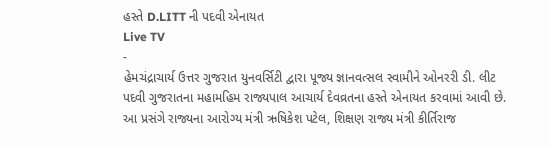હસ્તે D.LITT ની પદવી એનાયત
Live TV
-
હેમચંદ્રાચાર્ય ઉત્તર ગુજરાત યુનવર્સિટી દ્વારા પૂજ્ય જ્ઞાનવત્સલ સ્વામીને ઓનરરી ડી. લીટ પદવી ગુજરાતના મહામહિમ રાજ્યપાલ આચાર્ય દેવવ્રતના હસ્તે એનાયત કરવામાં આવી છે.
આ પ્રસંગે રાજ્યના આરોગ્ય મંત્રી ઋષિકેશ પટેલ, શિક્ષણ રાજ્ય મંત્રી કીર્તિરાજ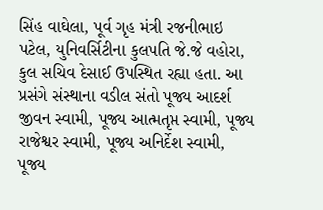સિંહ વાઘેલા, પૂર્વ ગૃહ મંત્રી રજનીભાઇ પટેલ, યુનિવર્સિટીના કુલપતિ જે.જે વહોરા, કુલ સચિવ દેસાઈ ઉપસ્થિત રહ્યા હતા. આ પ્રસંગે સંસ્થાના વડીલ સંતો પૂજ્ય આદર્શ જીવન સ્વામી, પૂજ્ય આત્મતૃપ્ત સ્વામી, પૂજ્ય રાજેશ્વર સ્વામી, પૂજ્ય અનિર્દેશ સ્વામી, પૂજ્ય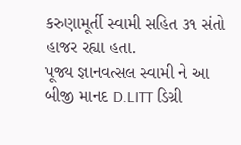કરુણામૂર્તી સ્વામી સહિત ૩૧ સંતો હાજર રહ્યા હતા.
પૂજ્ય જ્ઞાનવત્સલ સ્વામી ને આ બીજી માનદ D.LITT ડિગ્રી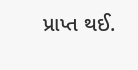પ્રાપ્ત થઈ.